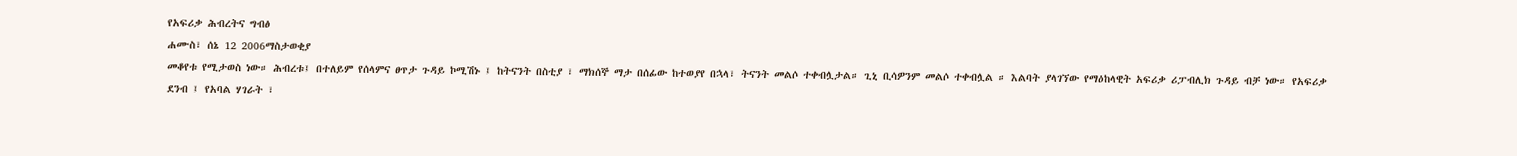የአፍሪቃ ሕብረትና ግብፅ
ሐሙስ፣ ሰኔ 12 2006ማስታወቂያ
መቆየቱ የሚታወስ ነው። ሕብረቱ፤ በተለይም የሰላምና ፀጥታ ጉዳይ ኮሚሽኑ ፤ ከትናንት በስቲያ ፣ ማክሰኞ ማታ በሰፊው ከተወያየ በኋላ፣ ትናንት መልሶ ተቀብሏታል። ጊኒ ቢሳዎንም መልሶ ተቀብሏል ። እልባት ያላገኘው የማዕከላዊት አፍሪቃ ሪፓብሊክ ጉዳይ ብቻ ነው። የአፍሪቃ ደንብ ፤ የአባል ሃገራት ፣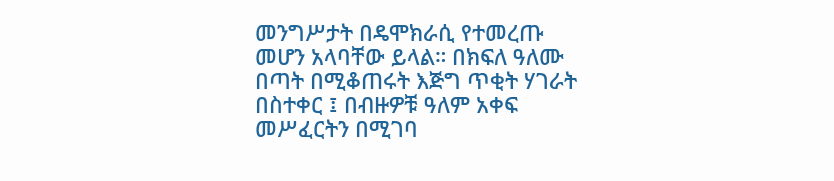መንግሥታት በዴሞክራሲ የተመረጡ መሆን አላባቸው ይላል። በክፍለ ዓለሙ በጣት በሚቆጠሩት እጅግ ጥቂት ሃገራት በስተቀር ፤ በብዙዎቹ ዓለም አቀፍ መሥፈርትን በሚገባ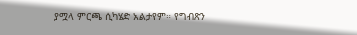ያሟላ ምርጫ ሲካሄድ አልታየም። የግብጽን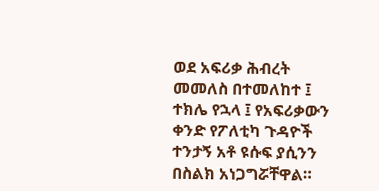ወደ አፍሪቃ ሕብረት መመለስ በተመለከተ ፤ ተክሌ የኋላ ፤ የአፍሪቃውን ቀንድ የፖለቲካ ጉዳዮች ተንታኝ አቶ ዩሱፍ ያሲንን በስልክ አነጋግሯቸዋል።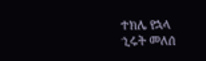ተክሌ የኋላ
ኂሩት መለሰ